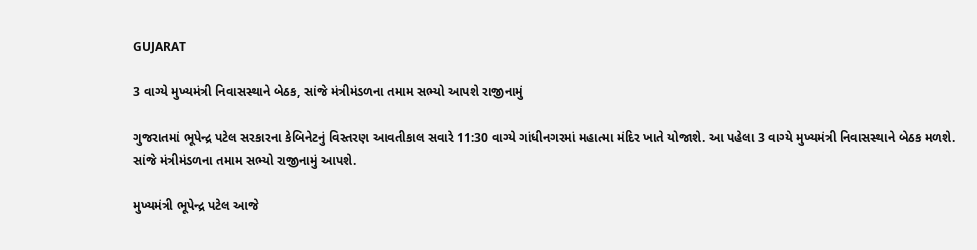GUJARAT

3 વાગ્યે મુખ્યમંત્રી નિવાસસ્થાને બેઠક, સાંજે મંત્રીમંડળના તમામ સભ્યો આપશે રાજીનામું

ગુજરાતમાં ભૂપેન્દ્ર પટેલ સરકારના કેબિનેટનું વિસ્તરણ આવતીકાલ સવારે 11:30 વાગ્યે ગાંધીનગરમાં મહાત્મા મંદિર ખાતે યોજાશે. આ પહેલા 3 વાગ્યે મુખ્યમંત્રી નિવાસસ્થાને બેઠક મળશે. સાંજે મંત્રીમંડળના તમામ સભ્યો રાજીનામું આપશે.

મુખ્યમંત્રી ભૂપેન્દ્ર પટેલ આજે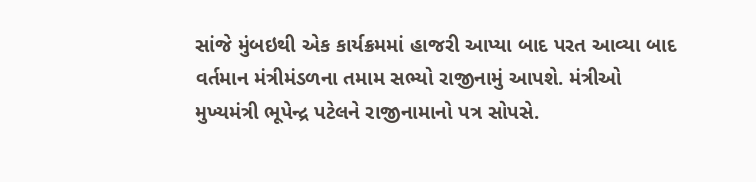સાંજે મુંબઇથી એક કાર્યક્રમમાં હાજરી આપ્યા બાદ પરત આવ્યા બાદ વર્તમાન મંત્રીમંડળના તમામ સભ્યો રાજીનામું આપશે. મંત્રીઓ મુખ્યમંત્રી ભૂપેન્દ્ર પટેલને રાજીનામાનો પત્ર સોપસે.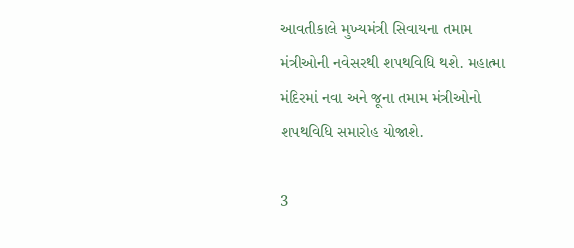આવતીકાલે મુખ્યમંત્રી સિવાયના તમામ મંત્રીઓની નવેસરથી શપથવિધિ થશે. મહાત્મા મંદિરમાં નવા અને જૂના તમામ મંત્રીઓનો શપથવિધિ સમારોહ યોજાશે.

3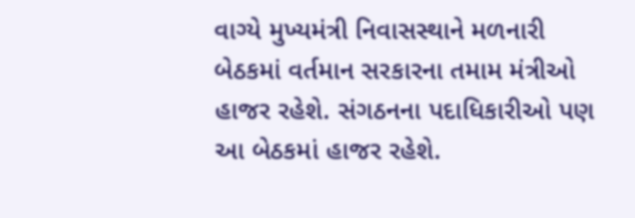વાગ્યે મુખ્યમંત્રી નિવાસસ્થાને મળનારી બેઠકમાં વર્તમાન સરકારના તમામ મંત્રીઓ હાજર રહેશે. સંગઠનના પદાધિકારીઓ પણ આ બેઠકમાં હાજર રહેશે.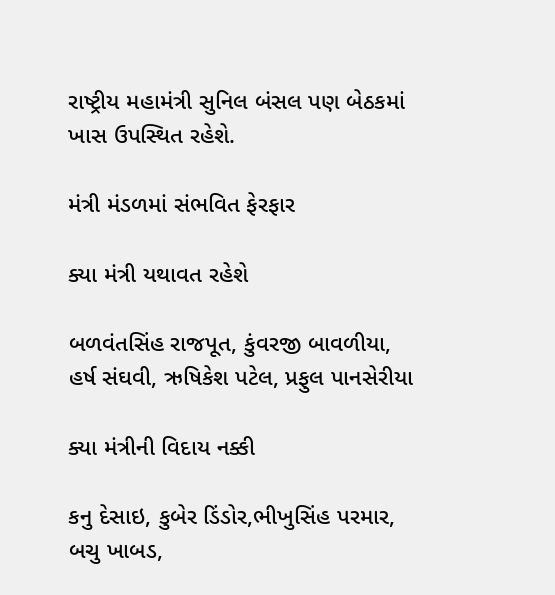રાષ્ટ્રીય મહામંત્રી સુનિલ બંસલ પણ બેઠકમાં ખાસ ઉપસ્થિત રહેશે.

મંત્રી મંડળમાં સંભવિત ફેરફાર

ક્યા મંત્રી યથાવત રહેશે

બળવંતસિંહ રાજપૂત, કુંવરજી બાવળીયા, હર્ષ સંઘવી, ઋષિકેશ પટેલ, પ્રફુલ પાનસેરીયા

ક્યા મંત્રીની વિદાય નક્કી

કનુ દેસાઇ, કુબેર ડિંડોર,ભીખુસિંહ પરમાર, બચુ ખાબડ,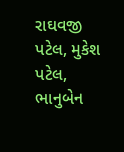રાઘવજી પટેલ, મુકેશ પટેલ, ભાનુબેન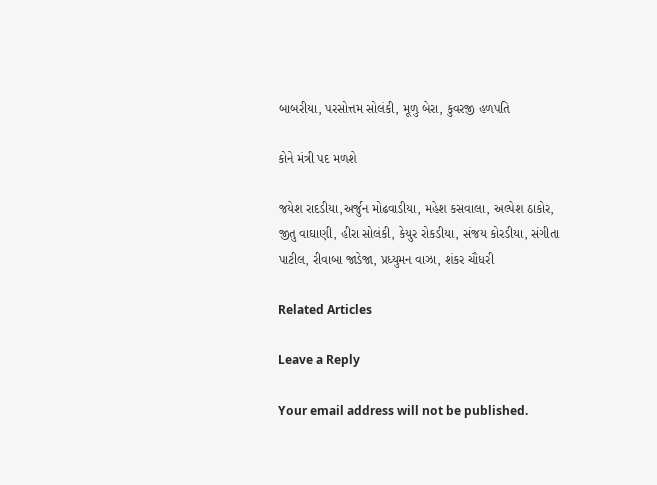બાબરીયા, પરસોત્તમ સોલંકી, મૂળુ બેરા, કુવરજી હળપતિ

કોને મંત્રી પદ મળશે

જયેશ રાદડીયા,અર્જુન મોઢવાડીયા, મહેશ કસવાલા, અલ્પેશ ઠાકોર, જીતુ વાઘાણી, હીરા સોલંકી, કેયુર રોકડીયા, સંજય કોરડીયા, સંગીતા પાટીલ, રીવાબા જાડેજા, પ્રધ્યુમન વાઝા, શંકર ચૌધરી

Related Articles

Leave a Reply

Your email address will not be published.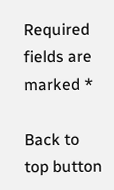Required fields are marked *

Back to top button